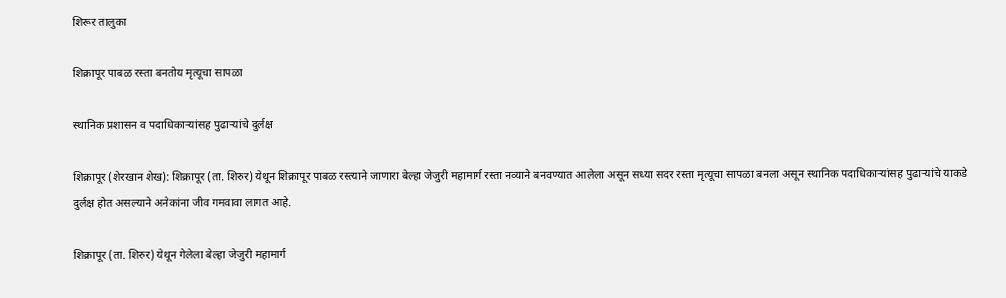शिरूर तालुका

शिक्रापूर पाबळ रस्ता बनतोय मृत्यूचा सापळा

स्थानिक प्रशासन व पदाधिकाऱ्यांसह पुढाऱ्यांचे दुर्लक्ष

शिक्रापूर (शेरखान शेख): शिक्रापूर (ता. शिरुर) येथून शिक्रापूर पाबळ रस्त्याने जाणारा बेल्हा जेजुरी महामार्ग रस्ता नव्याने बनवण्यात आलेला असून सध्या सदर रस्ता मृत्यूचा सापळा बनला असून स्थानिक पदाधिकाऱ्यांसह पुढाऱ्यांचे याकडे दुर्लक्ष होत असल्याने अनेकांना जीव गमवावा लागत आहे.

शिक्रापूर (ता. शिरुर) येथून गेलेला बेल्हा जेजुरी महामार्ग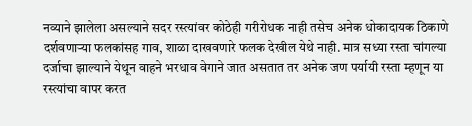नव्याने झालेला असल्याने सदर रस्त्यांवर कोठेही गरीरोधक नाही तसेच अनेक धोकादायक ठिकाणे दर्शवणाऱ्या फलकांसह गाव, शाळा दाखवणारे फलक देखील येथे नाही. मात्र सध्या रस्ता चांगल्या दर्जाचा झाल्याने येथून वाहने भरधाव वेगाने जात असतात तर अनेक जण पर्यायी रस्ता म्हणून या रस्त्यांचा वापर करत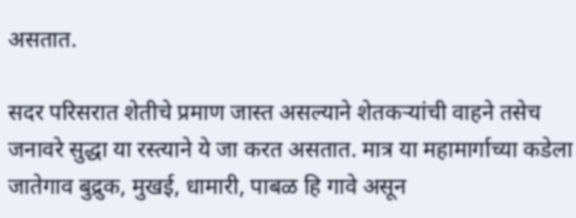असतात.

सदर परिसरात शेतीचे प्रमाण जास्त असल्याने शेतकऱ्यांची वाहने तसेच जनावरे सुद्धा या रस्त्याने ये जा करत असतात. मात्र या महामार्गाच्या कडेला जातेगाव बुद्रुक, मुखई, धामारी, पाबळ हि गावे असून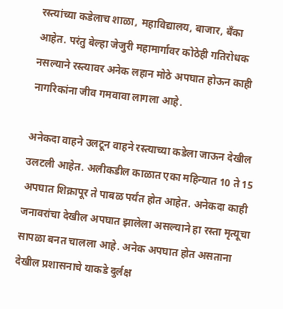रस्त्यांच्या कडेलाच शाळा, महाविद्यालय, बाजार, बँका आहेत. परंतु बेल्हा जेजुरी महामार्गावर कोठेही गतिरोधक नसल्याने रस्त्यावर अनेक लहान मोठे अपघात होऊन काही नागरिकांना जीव गमवावा लागला आहे.

अनेकदा वाहने उलटून वाहने रस्त्याच्या कडेला जाऊन देखील उलटली आहेत. अलीकडील काळात एका महिन्यात 10 ते 15 अपघात शिक्रापूर ते पाबळ पर्यंत होत आहेत. अनेकदा काही जनावरांचा देखील अपघात झालेला असल्याने हा रस्ता मृत्यूचा सापळा बनत चालला आहे. अनेक अपघात होत असताना देखील प्रशासनाचे याकडे दुर्लक्ष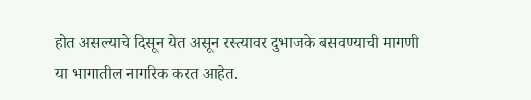होत असल्याचे दिसून येत असून रस्त्यावर दुभाजके बसवण्याची मागणी या भागातील नागरिक करत आहेत.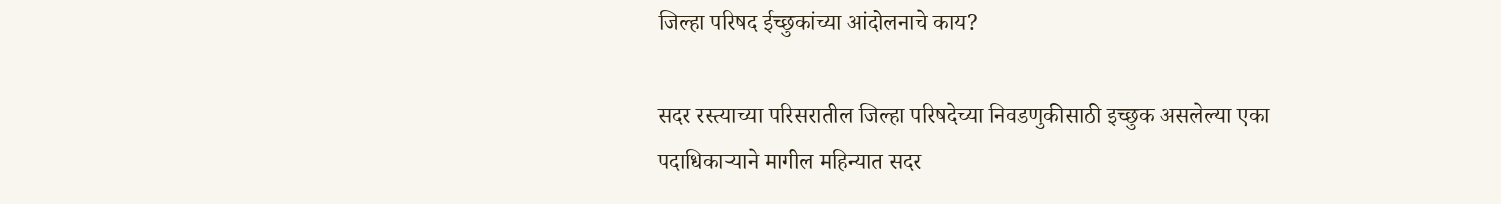जिल्हा परिषद ईच्छुकांच्या आंदोलनाचे काय?

सदर रस्त्याच्या परिसरातील जिल्हा परिषदेच्या निवडणुकीसाठी इच्छुक असलेल्या एका पदाधिकाऱ्याने मागील महिन्यात सदर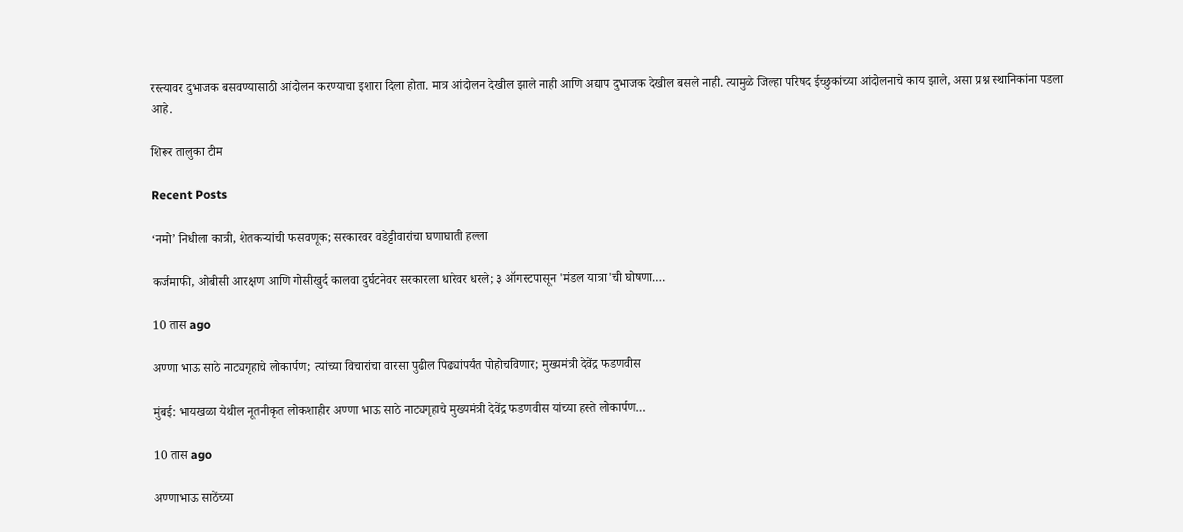रस्त्यावर दुभाजक बसवण्यासाठी आंदोलन करण्याचा इशारा दिला होता. मात्र आंदोलन देखील झाले नाही आणि अद्याप दुभाजक देखील बसले नाही. त्यामुळे जिल्हा परिषद ईच्छुकांच्या आंदोलनाचे काय झाले, असा प्रश्न स्थानिकांना पडला आहे.

शिरूर तालुका टीम

Recent Posts

‘नमो’ निधीला कात्री, शेतकऱ्यांची फसवणूक; सरकारवर वडेट्टीवारांचा घणाघाती हल्ला

कर्जमाफी, ओबीसी आरक्षण आणि गोसीखुर्द कालवा दुर्घटनेवर सरकारला धारेवर धरले; ३ ऑगस्टपासून 'मंडल यात्रा'ची घोषणा.…

10 तास ago

अण्णा भाऊ साठे नाट्यगृहाचे लोकार्पण; त्यांच्या विचारांचा वारसा पुढील पिढ्यांपर्यंत पोहोचविणार; मुख्यमंत्री देवेंद्र फडणवीस

मुंबई: भायखळा येथील नूतनीकृत लोकशाहीर अण्णा भाऊ साठे नाट्यगृहाचे मुख्यमंत्री देवेंद्र फडणवीस यांच्या हस्ते लोकार्पण…

10 तास ago

अण्णाभाऊ साठेंच्या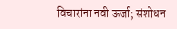विचारांना नवी ऊर्जा; संशोधन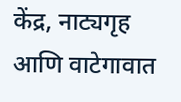केंद्र, नाट्यगृह आणि वाटेगावात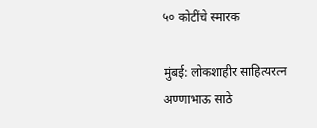५० कोटींचे स्मारक

मुंबई: लोकशाहीर साहित्यरत्न अण्णाभाऊ साठे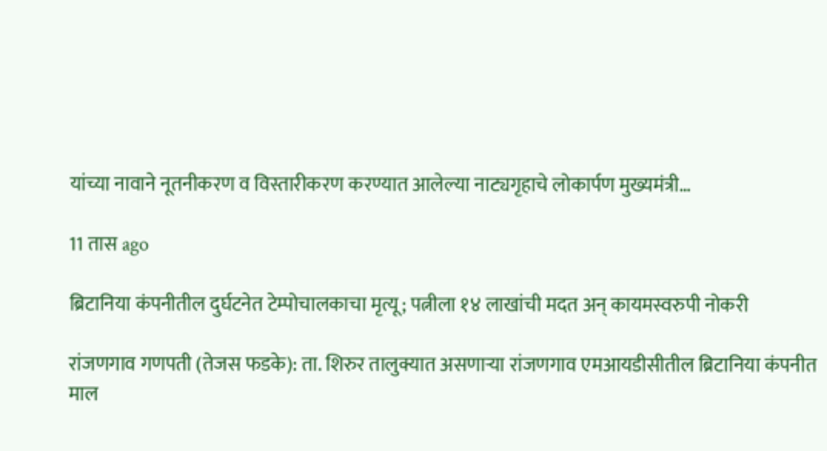यांच्या नावाने नूतनीकरण व विस्तारीकरण करण्यात आलेल्या नाट्यगृहाचे लोकार्पण मुख्यमंत्री…

11 तास ago

ब्रिटानिया कंपनीतील दुर्घटनेत टेम्पोचालकाचा मृत्यू; पत्नीला १४ लाखांची मदत अन् कायमस्वरुपी नोकरी

रांजणगाव गणपती (तेजस फडके): ता. शिरुर तालुक्यात असणाऱ्या रांजणगाव एमआयडीसीतील ब्रिटानिया कंपनीत माल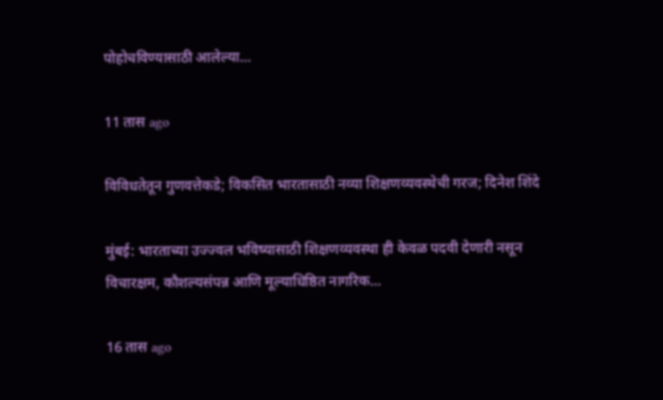पोहोचविण्यासाठी आलेल्या…

11 तास ago

विविधतेतून गुणवत्तेकडे; विकसित भारतासाठी नव्या शिक्षणव्यवस्थेची गरज; दिनेश शिंदे

मुंबई: भारताच्या उज्ज्वल भविष्यासाठी शिक्षणव्यवस्था ही केवळ पदवी देणारी नसून विचारक्षम, कौशल्यसंपन्न आणि मूल्याधिष्ठित नागरिक…

16 तास ago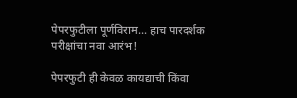पेपरफुटीला पूर्णविराम… हाच पारदर्शक परीक्षांचा नवा आरंभ!

पेपरफुटी ही केवळ कायद्याची किंवा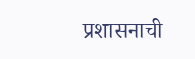प्रशासनाची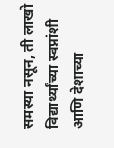समस्या नसून, ती लाखो विद्यार्थ्यांच्या स्वप्नांशी आणि देशाच्या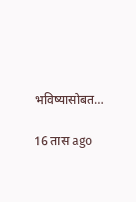भविष्यासोबत…

16 तास ago